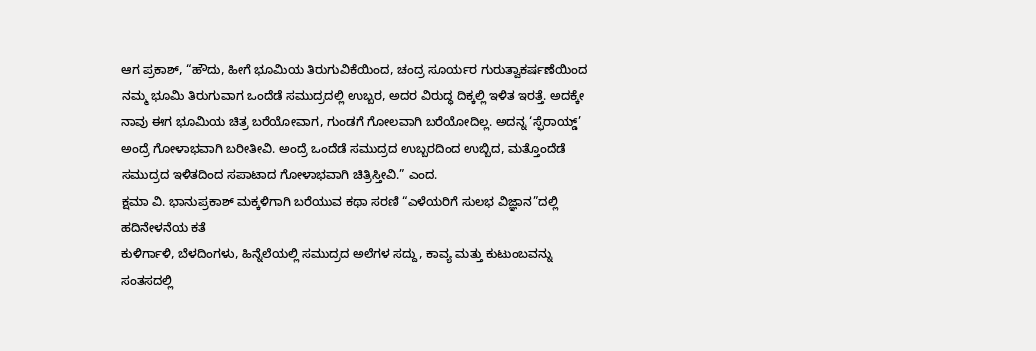ಆಗ ಪ್ರಕಾಶ್, “ಹೌದು, ಹೀಗೆ ಭೂಮಿಯ ತಿರುಗುವಿಕೆಯಿಂದ, ಚಂದ್ರ ಸೂರ್ಯರ ಗುರುತ್ವಾಕರ್ಷಣೆಯಿಂದ ನಮ್ಮ ಭೂಮಿ ತಿರುಗುವಾಗ ಒಂದೆಡೆ ಸಮುದ್ರದಲ್ಲಿ ಉಬ್ಬರ, ಅದರ ವಿರುದ್ಧ ದಿಕ್ಕಲ್ಲಿ ಇಳಿತ ಇರತ್ತೆ. ಅದಕ್ಕೇ ನಾವು ಈಗ ಭೂಮಿಯ ಚಿತ್ರ ಬರೆಯೋವಾಗ, ಗುಂಡಗೆ ಗೋಲವಾಗಿ ಬರೆಯೋದಿಲ್ಲ. ಅದನ್ನ ‘ಸ್ಫೆರಾಯ್ಡ್’ ಅಂದ್ರೆ ಗೋಳಾಭವಾಗಿ ಬರೀತೀವಿ. ಅಂದ್ರೆ ಒಂದೆಡೆ ಸಮುದ್ರದ ಉಬ್ಬರದಿಂದ ಉಬ್ಬಿದ, ಮತ್ತೊಂದೆಡೆ ಸಮುದ್ರದ ಇಳಿತದಿಂದ ಸಪಾಟಾದ ಗೋಳಾಭವಾಗಿ ಚಿತ್ರಿಸ್ತೀವಿ.” ಎಂದ.
ಕ್ಷಮಾ ವಿ. ಭಾನುಪ್ರಕಾಶ್ ಮಕ್ಕಳಿಗಾಗಿ ಬರೆಯುವ ಕಥಾ ಸರಣಿ “ಎಳೆಯರಿಗೆ ಸುಲಭ ವಿಜ್ಞಾನ”ದಲ್ಲಿ ಹದಿನೇಳನೆಯ ಕತೆ
ಕುಳಿರ್ಗಾಳಿ, ಬೆಳದಿಂಗಳು, ಹಿನ್ನೆಲೆಯಲ್ಲಿ ಸಮುದ್ರದ ಅಲೆಗಳ ಸದ್ದು, ಕಾವ್ಯ ಮತ್ತು ಕುಟುಂಬವನ್ನು ಸಂತಸದಲ್ಲಿ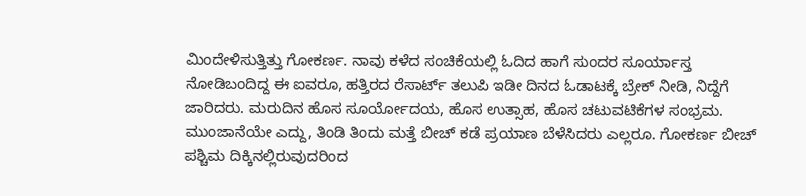ಮಿಂದೇಳಿಸುತ್ತಿತ್ತು ಗೋಕರ್ಣ. ನಾವು ಕಳೆದ ಸಂಚಿಕೆಯಲ್ಲಿ ಓದಿದ ಹಾಗೆ ಸುಂದರ ಸೂರ್ಯಾಸ್ತ ನೋಡಿಬಂದಿದ್ದ ಈ ಐವರೂ, ಹತ್ತಿರದ ರೆಸಾರ್ಟ್ ತಲುಪಿ ಇಡೀ ದಿನದ ಓಡಾಟಕ್ಕೆ ಬ್ರೇಕ್ ನೀಡಿ, ನಿದ್ದೆಗೆ ಜಾರಿದರು. ಮರುದಿನ ಹೊಸ ಸೂರ್ಯೋದಯ, ಹೊಸ ಉತ್ಸಾಹ, ಹೊಸ ಚಟುವಟಿಕೆಗಳ ಸಂಭ್ರಮ.
ಮುಂಜಾನೆಯೇ ಎದ್ದು, ತಿಂಡಿ ತಿಂದು ಮತ್ತೆ ಬೀಚ್ ಕಡೆ ಪ್ರಯಾಣ ಬೆಳೆಸಿದರು ಎಲ್ಲರೂ. ಗೋಕರ್ಣ ಬೀಚ್ ಪಶ್ಚಿಮ ದಿಕ್ಕಿನಲ್ಲಿರುವುದರಿಂದ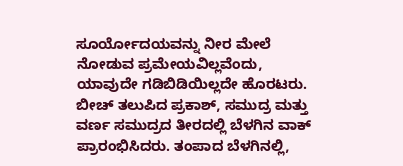ಸೂರ್ಯೋದಯವನ್ನು ನೀರ ಮೇಲೆ ನೋಡುವ ಪ್ರಮೇಯವಿಲ್ಲವೆಂದು, ಯಾವುದೇ ಗಡಿಬಿಡಿಯಿಲ್ಲದೇ ಹೊರಟರು. ಬೀಚ್ ತಲುಪಿದ ಪ್ರಕಾಶ್, ಸಮುದ್ರ ಮತ್ತು ವರ್ಣ ಸಮುದ್ರದ ತೀರದಲ್ಲಿ ಬೆಳಗಿನ ವಾಕ್ ಪ್ರಾರಂಭಿಸಿದರು. ತಂಪಾದ ಬೆಳಗಿನಲ್ಲಿ,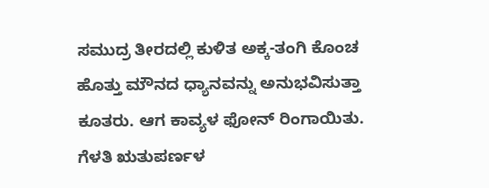ಸಮುದ್ರ ತೀರದಲ್ಲಿ ಕುಳಿತ ಅಕ್ಕ-ತಂಗಿ ಕೊಂಚ ಹೊತ್ತು ಮೌನದ ಧ್ಯಾನವನ್ನು ಅನುಭವಿಸುತ್ತಾ ಕೂತರು. ಆಗ ಕಾವ್ಯಳ ಫೋನ್ ರಿಂಗಾಯಿತು. ಗೆಳತಿ ಋತುಪರ್ಣಳ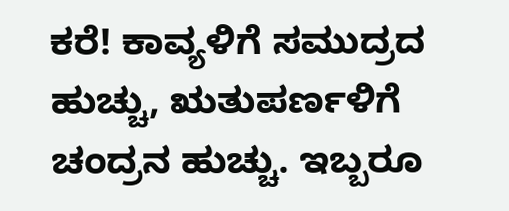ಕರೆ! ಕಾವ್ಯಳಿಗೆ ಸಮುದ್ರದ ಹುಚ್ಚು, ಋತುಪರ್ಣಳಿಗೆ ಚಂದ್ರನ ಹುಚ್ಚು. ಇಬ್ಬರೂ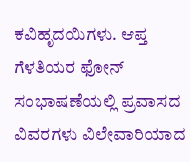ಕವಿಹೃದಯಿಗಳು. ಆಪ್ತ ಗೆಳತಿಯರ ಫೋನ್ ಸಂಭಾಷಣೆಯಲ್ಲಿ ಪ್ರವಾಸದ ವಿವರಗಳು ವಿಲೇವಾರಿಯಾದ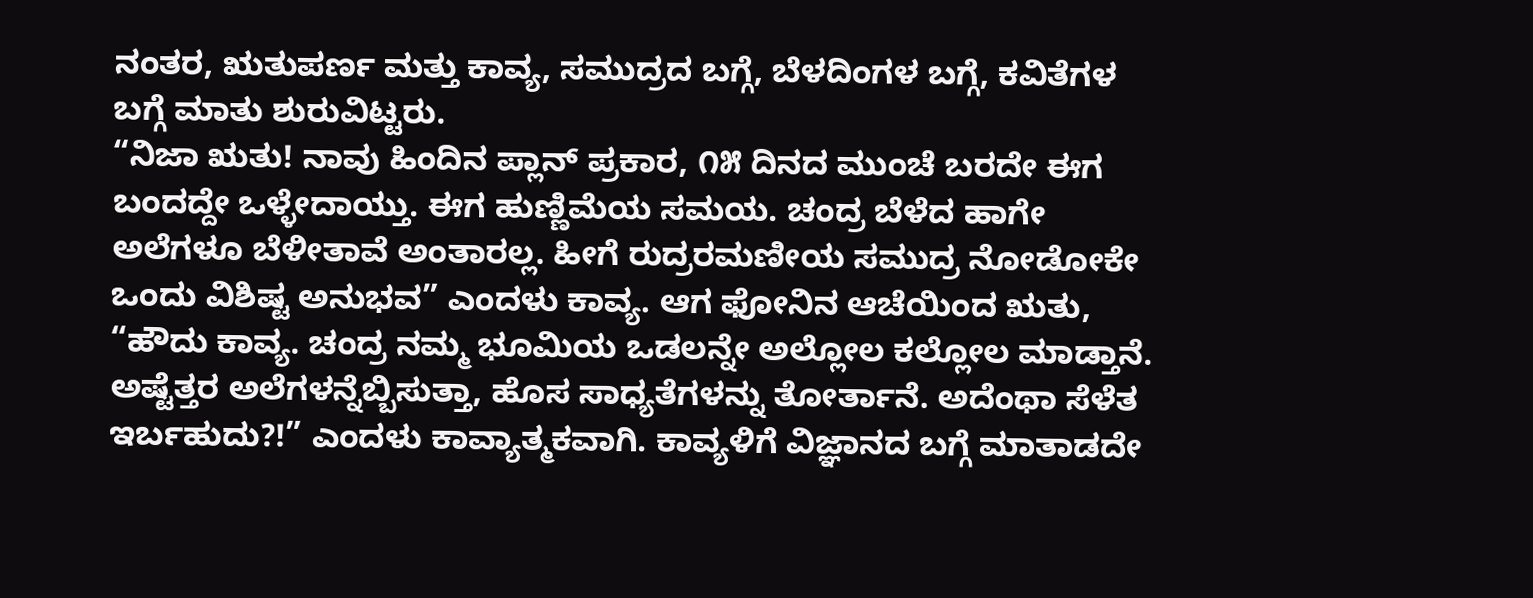ನಂತರ, ಋತುಪರ್ಣ ಮತ್ತು ಕಾವ್ಯ, ಸಮುದ್ರದ ಬಗ್ಗೆ, ಬೆಳದಿಂಗಳ ಬಗ್ಗೆ, ಕವಿತೆಗಳ ಬಗ್ಗೆ ಮಾತು ಶುರುವಿಟ್ಟರು.
“ನಿಜಾ ಋತು! ನಾವು ಹಿಂದಿನ ಪ್ಲಾನ್ ಪ್ರಕಾರ, ೧೫ ದಿನದ ಮುಂಚೆ ಬರದೇ ಈಗ ಬಂದದ್ದೇ ಒಳ್ಳೇದಾಯ್ತು. ಈಗ ಹುಣ್ಣಿಮೆಯ ಸಮಯ. ಚಂದ್ರ ಬೆಳೆದ ಹಾಗೇ ಅಲೆಗಳೂ ಬೆಳೀತಾವೆ ಅಂತಾರಲ್ಲ. ಹೀಗೆ ರುದ್ರರಮಣೀಯ ಸಮುದ್ರ ನೋಡೋಕೇ ಒಂದು ವಿಶಿಷ್ಟ ಅನುಭವ” ಎಂದಳು ಕಾವ್ಯ. ಆಗ ಫೋನಿನ ಆಚೆಯಿಂದ ಋತು, “ಹೌದು ಕಾವ್ಯ. ಚಂದ್ರ ನಮ್ಮ ಭೂಮಿಯ ಒಡಲನ್ನೇ ಅಲ್ಲೋಲ ಕಲ್ಲೋಲ ಮಾಡ್ತಾನೆ. ಅಷ್ಟೆತ್ತರ ಅಲೆಗಳನ್ನೆಬ್ಬಿಸುತ್ತಾ, ಹೊಸ ಸಾಧ್ಯತೆಗಳನ್ನು ತೋರ್ತಾನೆ. ಅದೆಂಥಾ ಸೆಳೆತ ಇರ್ಬಹುದು?!” ಎಂದಳು ಕಾವ್ಯಾತ್ಮಕವಾಗಿ. ಕಾವ್ಯಳಿಗೆ ವಿಜ್ಞಾನದ ಬಗ್ಗೆ ಮಾತಾಡದೇ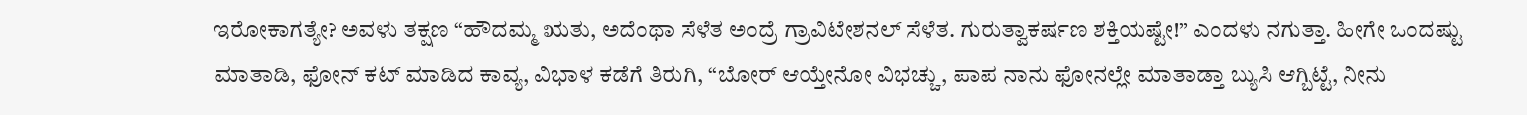ಇರೋಕಾಗತ್ಯೇ? ಅವಳು ತಕ್ಷಣ “ಹೌದಮ್ಮ ಋತು, ಅದೆಂಥಾ ಸೆಳೆತ ಅಂದ್ರೆ ಗ್ರಾವಿಟೇಶನಲ್ ಸೆಳೆತ. ಗುರುತ್ವಾಕರ್ಷಣ ಶಕ್ತಿಯಷ್ಟೇ!” ಎಂದಳು ನಗುತ್ತಾ. ಹೀಗೇ ಒಂದಷ್ಟು ಮಾತಾಡಿ, ಫೋನ್ ಕಟ್ ಮಾಡಿದ ಕಾವ್ಯ, ವಿಭಾಳ ಕಡೆಗೆ ತಿರುಗಿ, “ಬೋರ್ ಆಯ್ತೇನೋ ವಿಭಚ್ಚು, ಪಾಪ ನಾನು ಫೋನಲ್ಲೇ ಮಾತಾಡ್ತಾ ಬ್ಯುಸಿ ಆಗ್ಬಿಟ್ಟೆ, ನೀನು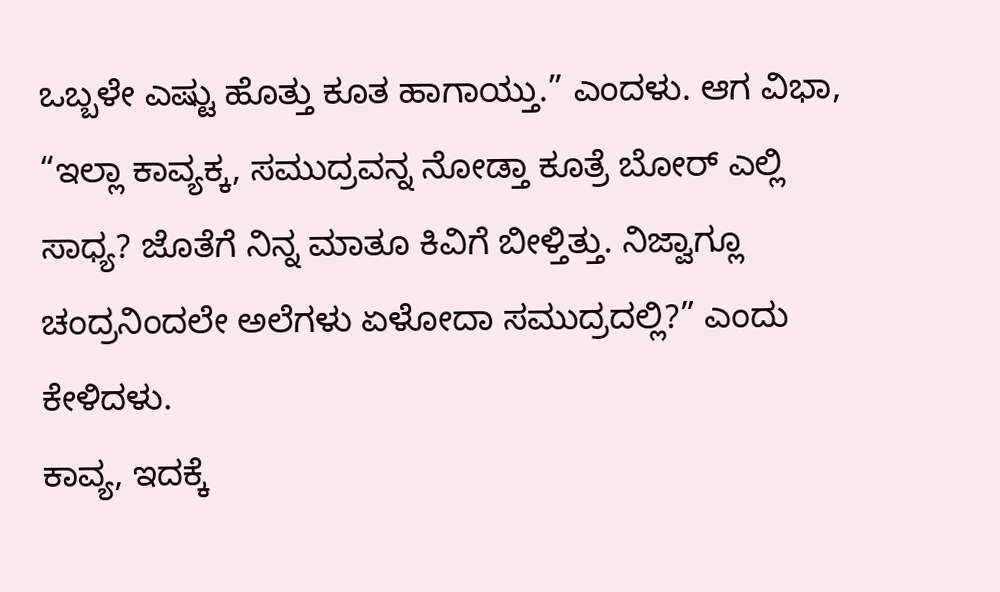ಒಬ್ಬಳೇ ಎಷ್ಟು ಹೊತ್ತು ಕೂತ ಹಾಗಾಯ್ತು.” ಎಂದಳು. ಆಗ ವಿಭಾ, “ಇಲ್ಲಾ ಕಾವ್ಯಕ್ಕ, ಸಮುದ್ರವನ್ನ ನೋಡ್ತಾ ಕೂತ್ರೆ ಬೋರ್ ಎಲ್ಲಿ ಸಾಧ್ಯ? ಜೊತೆಗೆ ನಿನ್ನ ಮಾತೂ ಕಿವಿಗೆ ಬೀಳ್ತಿತ್ತು. ನಿಜ್ವಾಗ್ಲೂ ಚಂದ್ರನಿಂದಲೇ ಅಲೆಗಳು ಏಳೋದಾ ಸಮುದ್ರದಲ್ಲಿ?” ಎಂದು ಕೇಳಿದಳು.
ಕಾವ್ಯ, ಇದಕ್ಕೆ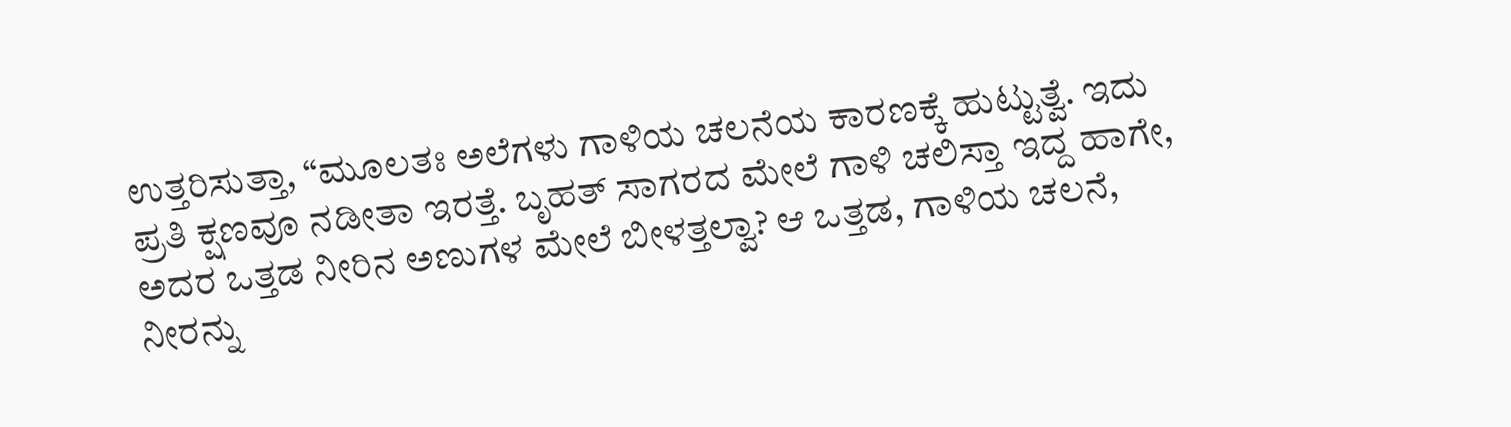ಉತ್ತರಿಸುತ್ತಾ, “ಮೂಲತಃ ಅಲೆಗಳು ಗಾಳಿಯ ಚಲನೆಯ ಕಾರಣಕ್ಕೆ ಹುಟ್ಟುತ್ವೆ. ಇದು ಪ್ರತಿ ಕ್ಷಣವೂ ನಡೀತಾ ಇರತ್ತೆ. ಬೃಹತ್ ಸಾಗರದ ಮೇಲೆ ಗಾಳಿ ಚಲಿಸ್ತಾ ಇದ್ದ ಹಾಗೇ, ಅದರ ಒತ್ತಡ ನೀರಿನ ಅಣುಗಳ ಮೇಲೆ ಬೀಳತ್ತಲ್ವಾ? ಆ ಒತ್ತಡ, ಗಾಳಿಯ ಚಲನೆ, ನೀರನ್ನು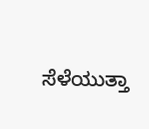ಸೆಳೆಯುತ್ತಾ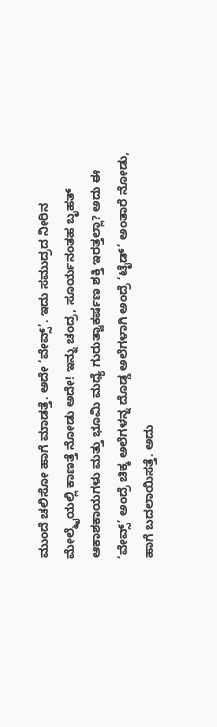ಮುಂದೆ ಚಲಿಸೋ ಹಾಗೆ ಮಾಡತ್ತೆ. ಅದೇ ‘ವೇವ್ಸ್’. ಇದು ಸಮುದ್ರದ ನೀರಿನ ಮೇಲ್ಮೈಯಲ್ಲಿ ಕಾಣತ್ತೆ ನೋಡು ಅದೇ! ಇನ್ನು ಚಂದ್ರ, ಸೂರ್ಯನಂತಹ ಬೃಹತ್ ಆಕಾಶಕಾಯಗಳು ಮತ್ತು ಭೂಮಿ ಮಧ್ಯೆ ಗುರುತ್ವಾಕರ್ಷಣ ಶಕ್ತಿ ಇರತ್ತಲ್ಲಾ? ಅದು ಈ ‘ವೇವ್ಸ್’ ಅಂದ್ರೆ ಚಿಕ್ಕ ಅಲೆಗಳನ್ನ ದೊಡ್ಡ ಅಲೆಗಳಾಗಿ ಅಂದ್ರೆ ‘ಟೈಡ್’ ಅಂತಾರೆ ನೋಡು, ಹಾಗೆ ಬದಲಾಯಿಸತ್ತೆ. ಅದು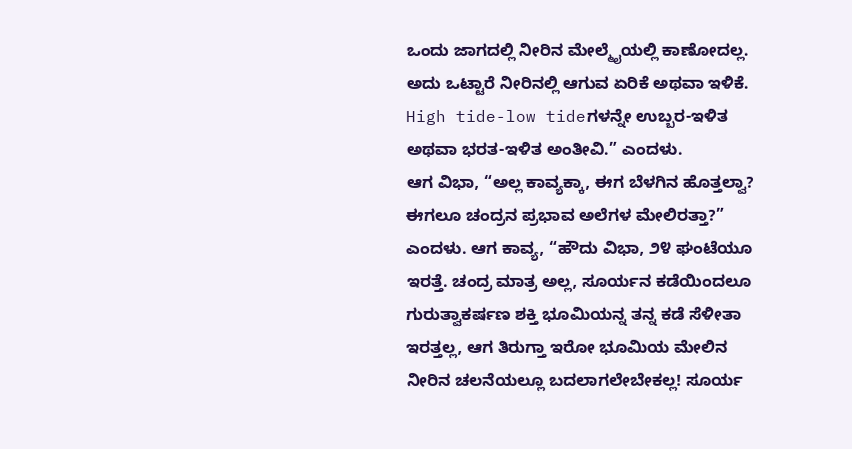ಒಂದು ಜಾಗದಲ್ಲಿ ನೀರಿನ ಮೇಲ್ಮೈಯಲ್ಲಿ ಕಾಣೋದಲ್ಲ. ಅದು ಒಟ್ಟಾರೆ ನೀರಿನಲ್ಲಿ ಆಗುವ ಏರಿಕೆ ಅಥವಾ ಇಳಿಕೆ. High tide-low tideಗಳನ್ನೇ ಉಬ್ಬರ-ಇಳಿತ ಅಥವಾ ಭರತ-ಇಳಿತ ಅಂತೀವಿ.” ಎಂದಳು.
ಆಗ ವಿಭಾ, “ಅಲ್ಲ ಕಾವ್ಯಕ್ಕಾ, ಈಗ ಬೆಳಗಿನ ಹೊತ್ತಲ್ವಾ? ಈಗಲೂ ಚಂದ್ರನ ಪ್ರಭಾವ ಅಲೆಗಳ ಮೇಲಿರತ್ತಾ?” ಎಂದಳು. ಆಗ ಕಾವ್ಯ, “ಹೌದು ವಿಭಾ, ೨೪ ಘಂಟೆಯೂ ಇರತ್ತೆ. ಚಂದ್ರ ಮಾತ್ರ ಅಲ್ಲ, ಸೂರ್ಯನ ಕಡೆಯಿಂದಲೂ ಗುರುತ್ವಾಕರ್ಷಣ ಶಕ್ತಿ ಭೂಮಿಯನ್ನ ತನ್ನ ಕಡೆ ಸೆಳೀತಾ ಇರತ್ತಲ್ಲ, ಆಗ ತಿರುಗ್ತಾ ಇರೋ ಭೂಮಿಯ ಮೇಲಿನ ನೀರಿನ ಚಲನೆಯಲ್ಲೂ ಬದಲಾಗಲೇಬೇಕಲ್ಲ! ಸೂರ್ಯ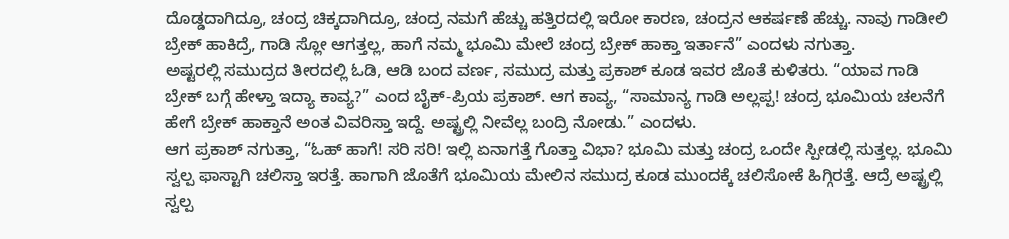ದೊಡ್ಡದಾಗಿದ್ರೂ, ಚಂದ್ರ ಚಿಕ್ಕದಾಗಿದ್ರೂ, ಚಂದ್ರ ನಮಗೆ ಹೆಚ್ಚು ಹತ್ತಿರದಲ್ಲಿ ಇರೋ ಕಾರಣ, ಚಂದ್ರನ ಆಕರ್ಷಣೆ ಹೆಚ್ಚು. ನಾವು ಗಾಡೀಲಿ ಬ್ರೇಕ್ ಹಾಕಿದ್ರೆ, ಗಾಡಿ ಸ್ಲೋ ಆಗತ್ತಲ್ಲ, ಹಾಗೆ ನಮ್ಮ ಭೂಮಿ ಮೇಲೆ ಚಂದ್ರ ಬ್ರೇಕ್ ಹಾಕ್ತಾ ಇರ್ತಾನೆ” ಎಂದಳು ನಗುತ್ತಾ.
ಅಷ್ಟರಲ್ಲಿ ಸಮುದ್ರದ ತೀರದಲ್ಲಿ ಓಡಿ, ಆಡಿ ಬಂದ ವರ್ಣ, ಸಮುದ್ರ ಮತ್ತು ಪ್ರಕಾಶ್ ಕೂಡ ಇವರ ಜೊತೆ ಕುಳಿತರು. “ಯಾವ ಗಾಡಿ ಬ್ರೇಕ್ ಬಗ್ಗೆ ಹೇಳ್ತಾ ಇದ್ಯಾ ಕಾವ್ಯ?” ಎಂದ ಬೈಕ್-ಪ್ರಿಯ ಪ್ರಕಾಶ್. ಆಗ ಕಾವ್ಯ, “ಸಾಮಾನ್ಯ ಗಾಡಿ ಅಲ್ಲಪ್ಪ! ಚಂದ್ರ ಭೂಮಿಯ ಚಲನೆಗೆ ಹೇಗೆ ಬ್ರೇಕ್ ಹಾಕ್ತಾನೆ ಅಂತ ವಿವರಿಸ್ತಾ ಇದ್ದೆ. ಅಷ್ಟ್ರಲ್ಲಿ ನೀವೆಲ್ಲ ಬಂದ್ರಿ ನೋಡು.” ಎಂದಳು.
ಆಗ ಪ್ರಕಾಶ್ ನಗುತ್ತಾ, “ಓಹ್ ಹಾಗೆ! ಸರಿ ಸರಿ! ಇಲ್ಲಿ ಏನಾಗತ್ತೆ ಗೊತ್ತಾ ವಿಭಾ? ಭೂಮಿ ಮತ್ತು ಚಂದ್ರ ಒಂದೇ ಸ್ಪೀಡಲ್ಲಿ ಸುತ್ತಲ್ಲ. ಭೂಮಿ ಸ್ವಲ್ಪ ಫಾಸ್ಟಾಗಿ ಚಲಿಸ್ತಾ ಇರತ್ತೆ. ಹಾಗಾಗಿ ಜೊತೆಗೆ ಭೂಮಿಯ ಮೇಲಿನ ಸಮುದ್ರ ಕೂಡ ಮುಂದಕ್ಕೆ ಚಲಿಸೋಕೆ ಹಿಗ್ಗಿರತ್ತೆ. ಆದ್ರೆ ಅಷ್ಟ್ರಲ್ಲಿ ಸ್ವಲ್ಪ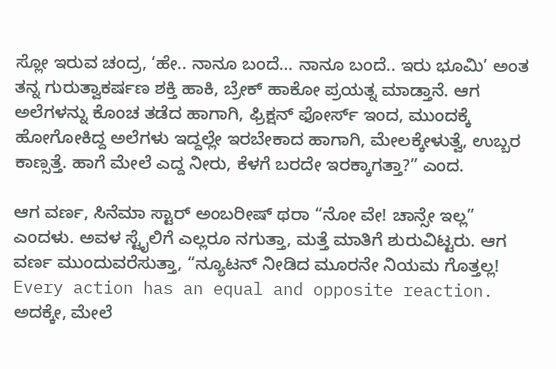ಸ್ಲೋ ಇರುವ ಚಂದ್ರ, ‘ಹೇ.. ನಾನೂ ಬಂದೆ… ನಾನೂ ಬಂದೆ.. ಇರು ಭೂಮಿ’ ಅಂತ ತನ್ನ ಗುರುತ್ವಾಕರ್ಷಣ ಶಕ್ತಿ ಹಾಕಿ, ಬ್ರೇಕ್ ಹಾಕೋ ಪ್ರಯತ್ನ ಮಾಡ್ತಾನೆ. ಆಗ ಅಲೆಗಳನ್ನು ಕೊಂಚ ತಡೆದ ಹಾಗಾಗಿ, ಫ್ರಿಕ್ಷನ್ ಫೋರ್ಸ್ ಇಂದ, ಮುಂದಕ್ಕೆ ಹೋಗೋಕಿದ್ದ ಅಲೆಗಳು ಇದ್ದಲ್ಲೇ ಇರಬೇಕಾದ ಹಾಗಾಗಿ, ಮೇಲಕ್ಕೇಳುತ್ವೆ, ಉಬ್ಬರ ಕಾಣ್ಸತ್ತೆ. ಹಾಗೆ ಮೇಲೆ ಎದ್ದ ನೀರು, ಕೆಳಗೆ ಬರದೇ ಇರಕ್ಕಾಗತ್ತಾ?” ಎಂದ.

ಆಗ ವರ್ಣ, ಸಿನೆಮಾ ಸ್ಟಾರ್ ಅಂಬರೀಷ್ ಥರಾ “ನೋ ವೇ! ಚಾನ್ಸೇ ಇಲ್ಲ” ಎಂದಳು. ಅವಳ ಸ್ಟೈಲಿಗೆ ಎಲ್ಲರೂ ನಗುತ್ತಾ, ಮತ್ತೆ ಮಾತಿಗೆ ಶುರುವಿಟ್ಟರು. ಆಗ ವರ್ಣ ಮುಂದುವರೆಸುತ್ತಾ, “ನ್ಯೂಟನ್ ನೀಡಿದ ಮೂರನೇ ನಿಯಮ ಗೊತ್ತಲ್ಲ! Every action has an equal and opposite reaction. ಅದಕ್ಕೇ, ಮೇಲೆ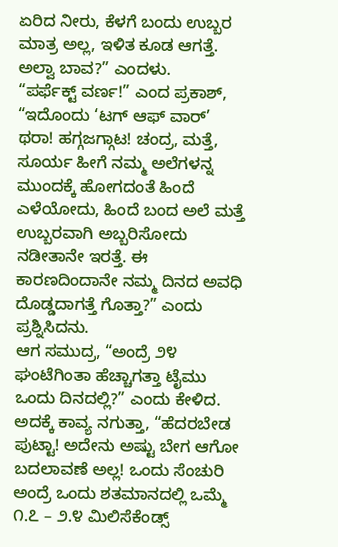ಏರಿದ ನೀರು, ಕೆಳಗೆ ಬಂದು ಉಬ್ಬರ ಮಾತ್ರ ಅಲ್ಲ, ಇಳಿತ ಕೂಡ ಆಗತ್ತೆ. ಅಲ್ವಾ ಬಾವ?” ಎಂದಳು.
“ಪರ್ಫೆಕ್ಟ್ ವರ್ಣ!” ಎಂದ ಪ್ರಕಾಶ್, “ಇದೊಂದು ‘ಟಗ್ ಆಫ್ ವಾರ್’ ಥರಾ! ಹಗ್ಗಜಗ್ಗಾಟ! ಚಂದ್ರ, ಮತ್ತೆ, ಸೂರ್ಯ ಹೀಗೆ ನಮ್ಮ ಅಲೆಗಳನ್ನ ಮುಂದಕ್ಕೆ ಹೋಗದಂತೆ ಹಿಂದೆ ಎಳೆಯೋದು, ಹಿಂದೆ ಬಂದ ಅಲೆ ಮತ್ತೆ ಉಬ್ಬರವಾಗಿ ಅಬ್ಬರಿಸೋದು ನಡೀತಾನೇ ಇರತ್ತೆ. ಈ ಕಾರಣದಿಂದಾನೇ ನಮ್ಮ ದಿನದ ಅವಧಿ ದೊಡ್ಡದಾಗತ್ತೆ ಗೊತ್ತಾ?” ಎಂದು ಪ್ರಶ್ನಿಸಿದನು.
ಆಗ ಸಮುದ್ರ, “ಅಂದ್ರೆ ೨೪ ಘಂಟೆಗಿಂತಾ ಹೆಚ್ಚಾಗತ್ತಾ ಟೈಮು ಒಂದು ದಿನದಲ್ಲಿ?” ಎಂದು ಕೇಳಿದ. ಅದಕ್ಕೆ ಕಾವ್ಯ ನಗುತ್ತಾ, “ಹೆದರಬೇಡ ಪುಟ್ಟಾ! ಅದೇನು ಅಷ್ಟು ಬೇಗ ಆಗೋ ಬದಲಾವಣೆ ಅಲ್ಲ! ಒಂದು ಸೆಂಚುರಿ ಅಂದ್ರೆ ಒಂದು ಶತಮಾನದಲ್ಲಿ ಒಮ್ಮೆ ೧.೭ – ೨.೪ ಮಿಲಿಸೆಕೆಂಡ್ಸ್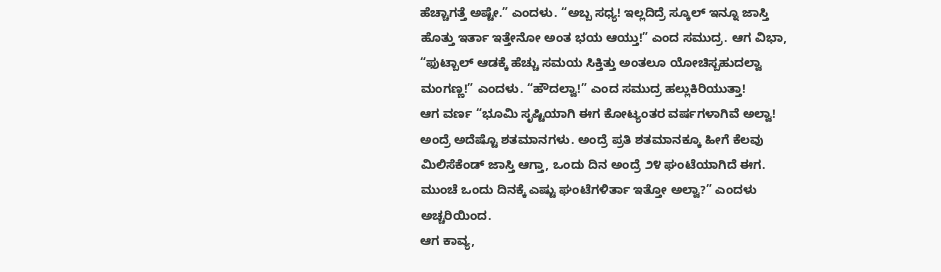ಹೆಚ್ಚಾಗತ್ತೆ ಅಷ್ಟೇ.” ಎಂದಳು. “ಅಬ್ಬ ಸಧ್ಯ! ಇಲ್ಲದಿದ್ರೆ ಸ್ಕೂಲ್ ಇನ್ನೂ ಜಾಸ್ತಿ ಹೊತ್ತು ಇರ್ತಾ ಇತ್ತೇನೋ ಅಂತ ಭಯ ಆಯ್ತು!” ಎಂದ ಸಮುದ್ರ. ಆಗ ವಿಭಾ, “ಫುಟ್ಬಾಲ್ ಆಡಕ್ಕೆ ಹೆಚ್ಚು ಸಮಯ ಸಿಕ್ತಿತ್ತು ಅಂತಲೂ ಯೋಚಿಸ್ಬಹುದಲ್ವಾ ಮಂಗಣ್ಣ!” ಎಂದಳು. “ಹೌದಲ್ವಾ!” ಎಂದ ಸಮುದ್ರ ಹಲ್ಲುಕಿರಿಯುತ್ತಾ!
ಆಗ ವರ್ಣ “ಭೂಮಿ ಸೃಷ್ಟಿಯಾಗಿ ಈಗ ಕೋಟ್ಯಂತರ ವರ್ಷಗಳಾಗಿವೆ ಅಲ್ವಾ! ಅಂದ್ರೆ ಅದೆಷ್ಟೊ ಶತಮಾನಗಳು. ಅಂದ್ರೆ ಪ್ರತಿ ಶತಮಾನಕ್ಕೂ ಹೀಗೆ ಕೆಲವು ಮಿಲಿಸೆಕೆಂಡ್ ಜಾಸ್ತಿ ಆಗ್ತಾ, ಒಂದು ದಿನ ಅಂದ್ರೆ ೨೪ ಘಂಟೆಯಾಗಿದೆ ಈಗ. ಮುಂಚೆ ಒಂದು ದಿನಕ್ಕೆ ಎಷ್ಟು ಘಂಟೆಗಳಿರ್ತಾ ಇತ್ತೋ ಅಲ್ವಾ?” ಎಂದಳು ಅಚ್ಚರಿಯಿಂದ.
ಆಗ ಕಾವ್ಯ,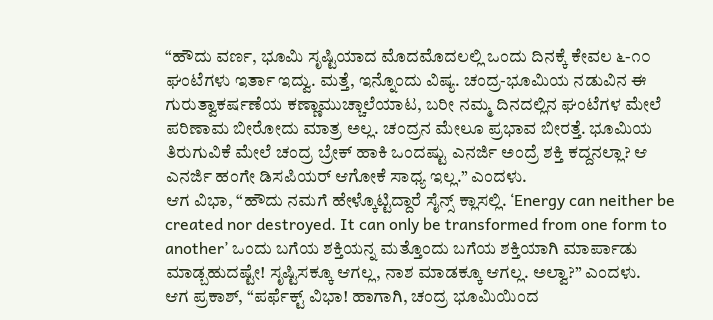“ಹೌದು ವರ್ಣ, ಭೂಮಿ ಸೃಷ್ಟಿಯಾದ ಮೊದಮೊದಲಲ್ಲಿ ಒಂದು ದಿನಕ್ಕೆ ಕೇವಲ ೬-೧೦ ಘಂಟೆಗಳು ಇರ್ತಾ ಇದ್ವು. ಮತ್ತೆ, ಇನ್ನೊಂದು ವಿಷ್ಯ. ಚಂದ್ರ-ಭೂಮಿಯ ನಡುವಿನ ಈ ಗುರುತ್ವಾಕರ್ಷಣೆಯ ಕಣ್ಣಾಮುಚ್ಚಾಲೆಯಾಟ, ಬರೀ ನಮ್ಮ ದಿನದಲ್ಲಿನ ಘಂಟೆಗಳ ಮೇಲೆ ಪರಿಣಾಮ ಬೀರೋದು ಮಾತ್ರ ಅಲ್ಲ. ಚಂದ್ರನ ಮೇಲೂ ಪ್ರಭಾವ ಬೀರತ್ತೆ. ಭೂಮಿಯ ತಿರುಗುವಿಕೆ ಮೇಲೆ ಚಂದ್ರ ಬ್ರೇಕ್ ಹಾಕಿ ಒಂದಷ್ಟು ಎನರ್ಜಿ ಅಂದ್ರೆ ಶಕ್ತಿ ಕದ್ದನಲ್ಲಾ? ಆ ಎನರ್ಜಿ ಹಂಗೇ ಡಿಸಪಿಯರ್ ಆಗೋಕೆ ಸಾಧ್ಯ ಇಲ್ಲ.” ಎಂದಳು.
ಆಗ ವಿಭಾ, “ಹೌದು ನಮಗೆ ಹೇಳ್ಕೊಟ್ಟಿದ್ದಾರೆ ಸೈನ್ಸ್ ಕ್ಲಾಸಲ್ಲಿ. ‘Energy can neither be created nor destroyed. It can only be transformed from one form to another’ ಒಂದು ಬಗೆಯ ಶಕ್ತಿಯನ್ನ ಮತ್ತೊಂದು ಬಗೆಯ ಶಕ್ತಿಯಾಗಿ ಮಾರ್ಪಾಡು ಮಾಡ್ಬಹುದಷ್ಟೇ! ಸೃಷ್ಟಿಸಕ್ಕೂ ಆಗಲ್ಲ, ನಾಶ ಮಾಡಕ್ಕೂ ಆಗಲ್ಲ. ಅಲ್ವಾ?” ಎಂದಳು.
ಆಗ ಪ್ರಕಾಶ್, “ಪರ್ಫೆಕ್ಟ್ ವಿಭಾ! ಹಾಗಾಗಿ, ಚಂದ್ರ ಭೂಮಿಯಿಂದ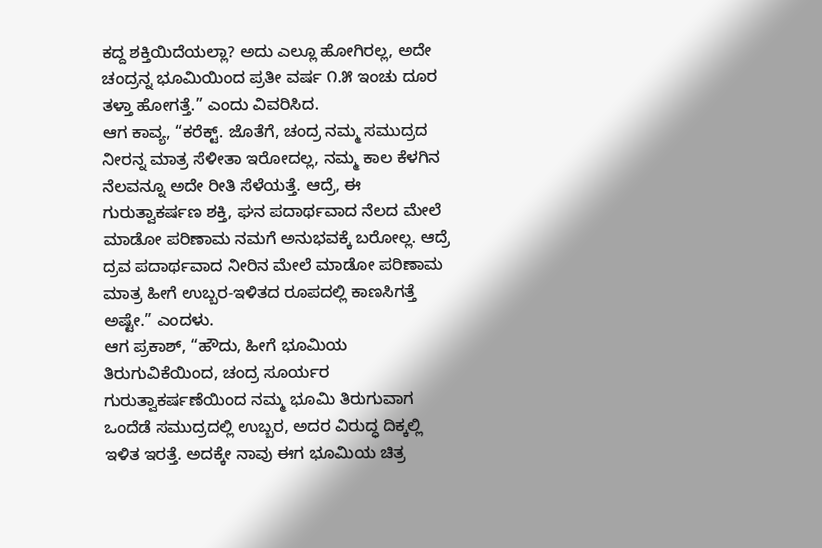ಕದ್ದ ಶಕ್ತಿಯಿದೆಯಲ್ಲಾ? ಅದು ಎಲ್ಲೂ ಹೋಗಿರಲ್ಲ, ಅದೇ ಚಂದ್ರನ್ನ ಭೂಮಿಯಿಂದ ಪ್ರತೀ ವರ್ಷ ೧.೫ ಇಂಚು ದೂರ ತಳ್ತಾ ಹೋಗತ್ತೆ.” ಎಂದು ವಿವರಿಸಿದ.
ಆಗ ಕಾವ್ಯ, “ಕರೆಕ್ಟ್. ಜೊತೆಗೆ, ಚಂದ್ರ ನಮ್ಮ ಸಮುದ್ರದ ನೀರನ್ನ ಮಾತ್ರ ಸೆಳೀತಾ ಇರೋದಲ್ಲ, ನಮ್ಮ ಕಾಲ ಕೆಳಗಿನ ನೆಲವನ್ನೂ ಅದೇ ರೀತಿ ಸೆಳೆಯತ್ತೆ. ಆದ್ರೆ, ಈ ಗುರುತ್ವಾಕರ್ಷಣ ಶಕ್ತಿ, ಘನ ಪದಾರ್ಥವಾದ ನೆಲದ ಮೇಲೆ ಮಾಡೋ ಪರಿಣಾಮ ನಮಗೆ ಅನುಭವಕ್ಕೆ ಬರೋಲ್ಲ. ಆದ್ರೆ ದ್ರವ ಪದಾರ್ಥವಾದ ನೀರಿನ ಮೇಲೆ ಮಾಡೋ ಪರಿಣಾಮ ಮಾತ್ರ ಹೀಗೆ ಉಬ್ಬರ-ಇಳಿತದ ರೂಪದಲ್ಲಿ ಕಾಣಸಿಗತ್ತೆ ಅಷ್ಟೇ.” ಎಂದಳು.
ಆಗ ಪ್ರಕಾಶ್, “ಹೌದು, ಹೀಗೆ ಭೂಮಿಯ ತಿರುಗುವಿಕೆಯಿಂದ, ಚಂದ್ರ ಸೂರ್ಯರ ಗುರುತ್ವಾಕರ್ಷಣೆಯಿಂದ ನಮ್ಮ ಭೂಮಿ ತಿರುಗುವಾಗ ಒಂದೆಡೆ ಸಮುದ್ರದಲ್ಲಿ ಉಬ್ಬರ, ಅದರ ವಿರುದ್ಧ ದಿಕ್ಕಲ್ಲಿ ಇಳಿತ ಇರತ್ತೆ. ಅದಕ್ಕೇ ನಾವು ಈಗ ಭೂಮಿಯ ಚಿತ್ರ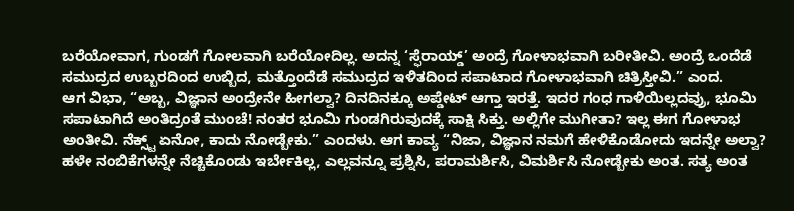ಬರೆಯೋವಾಗ, ಗುಂಡಗೆ ಗೋಲವಾಗಿ ಬರೆಯೋದಿಲ್ಲ. ಅದನ್ನ ‘ಸ್ಫೆರಾಯ್ಡ್’ ಅಂದ್ರೆ ಗೋಳಾಭವಾಗಿ ಬರೀತೀವಿ. ಅಂದ್ರೆ ಒಂದೆಡೆ ಸಮುದ್ರದ ಉಬ್ಬರದಿಂದ ಉಬ್ಬಿದ, ಮತ್ತೊಂದೆಡೆ ಸಮುದ್ರದ ಇಳಿತದಿಂದ ಸಪಾಟಾದ ಗೋಳಾಭವಾಗಿ ಚಿತ್ರಿಸ್ತೀವಿ.” ಎಂದ.
ಆಗ ವಿಭಾ, “ಅಬ್ಬ, ವಿಜ್ಞಾನ ಅಂದ್ರೇನೇ ಹೀಗಲ್ವಾ? ದಿನದಿನಕ್ಕೂ ಅಪ್ಡೇಟ್ ಆಗ್ತಾ ಇರತ್ತೆ. ಇದರ ಗಂಧ ಗಾಳಿಯಿಲ್ಲದವ್ರು, ಭೂಮಿ ಸಪಾಟಾಗಿದೆ ಅಂತಿದ್ರಂತೆ ಮುಂಚೆ! ನಂತರ ಭೂಮಿ ಗುಂಡಗಿರುವುದಕ್ಕೆ ಸಾಕ್ಷಿ ಸಿಕ್ತು. ಅಲ್ಲಿಗೇ ಮುಗೀತಾ? ಇಲ್ಲ ಈಗ ಗೋಳಾಭ ಅಂತೀವಿ. ನೆಕ್ಸ್ಟ್ ಏನೋ, ಕಾದು ನೋಡ್ಬೇಕು.” ಎಂದಳು. ಆಗ ಕಾವ್ಯ “ನಿಜಾ, ವಿಜ್ಞಾನ ನಮಗೆ ಹೇಳಿಕೊಡೋದು ಇದನ್ನೇ ಅಲ್ವಾ? ಹಳೇ ನಂಬಿಕೆಗಳನ್ನೇ ನೆಚ್ಚಿಕೊಂಡು ಇರ್ಬೇಕಿಲ್ಲ, ಎಲ್ಲವನ್ನೂ ಪ್ರಶ್ನಿಸಿ, ಪರಾಮರ್ಶಿಸಿ, ವಿಮರ್ಶಿಸಿ ನೋಡ್ಬೇಕು ಅಂತ. ಸತ್ಯ ಅಂತ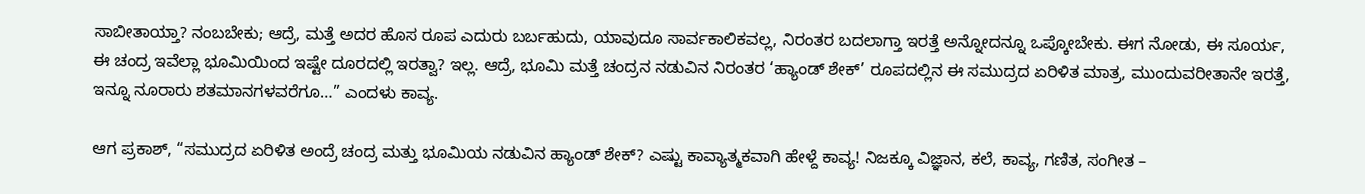ಸಾಬೀತಾಯ್ತಾ? ನಂಬಬೇಕು; ಆದ್ರೆ, ಮತ್ತೆ ಅದರ ಹೊಸ ರೂಪ ಎದುರು ಬರ್ಬಹುದು, ಯಾವುದೂ ಸಾರ್ವಕಾಲಿಕವಲ್ಲ, ನಿರಂತರ ಬದಲಾಗ್ತಾ ಇರತ್ತೆ ಅನ್ನೋದನ್ನೂ ಒಪ್ಕೋಬೇಕು. ಈಗ ನೋಡು, ಈ ಸೂರ್ಯ, ಈ ಚಂದ್ರ ಇವೆಲ್ಲಾ ಭೂಮಿಯಿಂದ ಇಷ್ಟೇ ದೂರದಲ್ಲಿ ಇರತ್ವಾ? ಇಲ್ಲ. ಆದ್ರೆ, ಭೂಮಿ ಮತ್ತೆ ಚಂದ್ರನ ನಡುವಿನ ನಿರಂತರ ‘ಹ್ಯಾಂಡ್ ಶೇಕ್’ ರೂಪದಲ್ಲಿನ ಈ ಸಮುದ್ರದ ಏರಿಳಿತ ಮಾತ್ರ, ಮುಂದುವರೀತಾನೇ ಇರತ್ತೆ, ಇನ್ನೂ ನೂರಾರು ಶತಮಾನಗಳವರೆಗೂ…” ಎಂದಳು ಕಾವ್ಯ.

ಆಗ ಪ್ರಕಾಶ್, “ಸಮುದ್ರದ ಏರಿಳಿತ ಅಂದ್ರೆ ಚಂದ್ರ ಮತ್ತು ಭೂಮಿಯ ನಡುವಿನ ಹ್ಯಾಂಡ್ ಶೇಕ್? ಎಷ್ಟು ಕಾವ್ಯಾತ್ಮಕವಾಗಿ ಹೇಳ್ದೆ ಕಾವ್ಯ! ನಿಜಕ್ಕೂ ವಿಜ್ಞಾನ, ಕಲೆ, ಕಾವ್ಯ, ಗಣಿತ, ಸಂಗೀತ –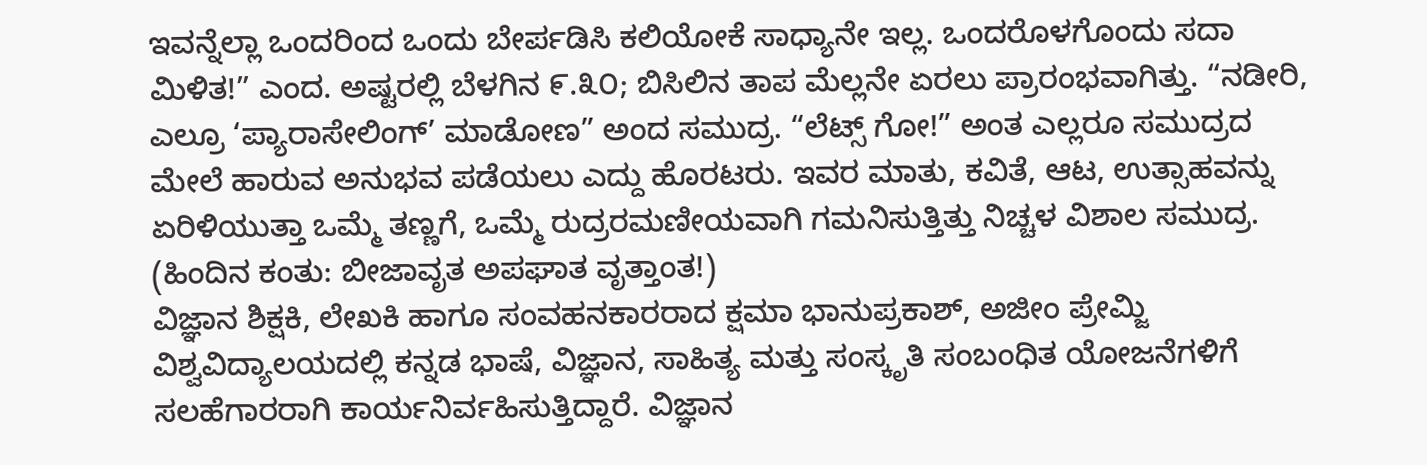ಇವನ್ನೆಲ್ಲಾ ಒಂದರಿಂದ ಒಂದು ಬೇರ್ಪಡಿಸಿ ಕಲಿಯೋಕೆ ಸಾಧ್ಯಾನೇ ಇಲ್ಲ. ಒಂದರೊಳಗೊಂದು ಸದಾ ಮಿಳಿತ!” ಎಂದ. ಅಷ್ಟರಲ್ಲಿ ಬೆಳಗಿನ ೯.೩೦; ಬಿಸಿಲಿನ ತಾಪ ಮೆಲ್ಲನೇ ಏರಲು ಪ್ರಾರಂಭವಾಗಿತ್ತು. “ನಡೀರಿ, ಎಲ್ರೂ ‘ಪ್ಯಾರಾಸೇಲಿಂಗ್’ ಮಾಡೋಣ” ಅಂದ ಸಮುದ್ರ. “ಲೆಟ್ಸ್ ಗೋ!” ಅಂತ ಎಲ್ಲರೂ ಸಮುದ್ರದ ಮೇಲೆ ಹಾರುವ ಅನುಭವ ಪಡೆಯಲು ಎದ್ದು ಹೊರಟರು. ಇವರ ಮಾತು, ಕವಿತೆ, ಆಟ, ಉತ್ಸಾಹವನ್ನು ಏರಿಳಿಯುತ್ತಾ ಒಮ್ಮೆ ತಣ್ಣಗೆ, ಒಮ್ಮೆ ರುದ್ರರಮಣೀಯವಾಗಿ ಗಮನಿಸುತ್ತಿತ್ತು ನಿಚ್ಚಳ ವಿಶಾಲ ಸಮುದ್ರ.
(ಹಿಂದಿನ ಕಂತು: ಬೀಜಾವೃತ ಅಪಘಾತ ವೃತ್ತಾಂತ!)
ವಿಜ್ಞಾನ ಶಿಕ್ಷಕಿ, ಲೇಖಕಿ ಹಾಗೂ ಸಂವಹನಕಾರರಾದ ಕ್ಷಮಾ ಭಾನುಪ್ರಕಾಶ್, ಅಜೀಂ ಪ್ರೇಮ್ಜಿ ವಿಶ್ವವಿದ್ಯಾಲಯದಲ್ಲಿ ಕನ್ನಡ ಭಾಷೆ, ವಿಜ್ಞಾನ, ಸಾಹಿತ್ಯ ಮತ್ತು ಸಂಸ್ಕೃತಿ ಸಂಬಂಧಿತ ಯೋಜನೆಗಳಿಗೆ ಸಲಹೆಗಾರರಾಗಿ ಕಾರ್ಯನಿರ್ವಹಿಸುತ್ತಿದ್ದಾರೆ. ವಿಜ್ಞಾನ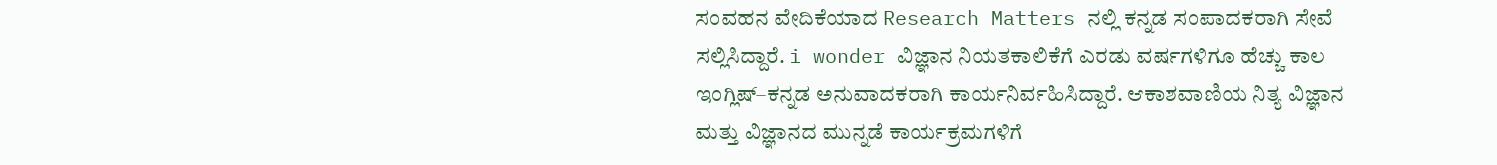ಸಂವಹನ ವೇದಿಕೆಯಾದ Research Matters ನಲ್ಲಿ ಕನ್ನಡ ಸಂಪಾದಕರಾಗಿ ಸೇವೆ ಸಲ್ಲಿಸಿದ್ದಾರೆ. i wonder ವಿಜ್ಞಾನ ನಿಯತಕಾಲಿಕೆಗೆ ಎರಡು ವರ್ಷಗಳಿಗೂ ಹೆಚ್ಚು ಕಾಲ ಇಂಗ್ಲಿಷ್–ಕನ್ನಡ ಅನುವಾದಕರಾಗಿ ಕಾರ್ಯನಿರ್ವಹಿಸಿದ್ದಾರೆ. ಆಕಾಶವಾಣಿಯ ನಿತ್ಯ ವಿಜ್ಞಾನ ಮತ್ತು ವಿಜ್ಞಾನದ ಮುನ್ನಡೆ ಕಾರ್ಯಕ್ರಮಗಳಿಗೆ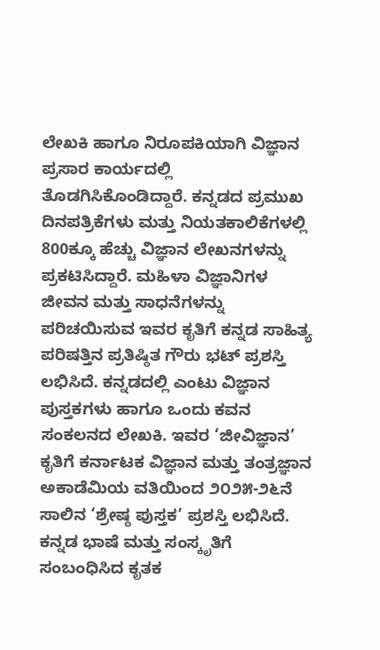ಲೇಖಕಿ ಹಾಗೂ ನಿರೂಪಕಿಯಾಗಿ ವಿಜ್ಞಾನ ಪ್ರಸಾರ ಕಾರ್ಯದಲ್ಲಿ ತೊಡಗಿಸಿಕೊಂಡಿದ್ದಾರೆ. ಕನ್ನಡದ ಪ್ರಮುಖ ದಿನಪತ್ರಿಕೆಗಳು ಮತ್ತು ನಿಯತಕಾಲಿಕೆಗಳಲ್ಲಿ 800ಕ್ಕೂ ಹೆಚ್ಚು ವಿಜ್ಞಾನ ಲೇಖನಗಳನ್ನು ಪ್ರಕಟಿಸಿದ್ದಾರೆ. ಮಹಿಳಾ ವಿಜ್ಞಾನಿಗಳ ಜೀವನ ಮತ್ತು ಸಾಧನೆಗಳನ್ನು ಪರಿಚಯಿಸುವ ಇವರ ಕೃತಿಗೆ ಕನ್ನಡ ಸಾಹಿತ್ಯ ಪರಿಷತ್ತಿನ ಪ್ರತಿಷ್ಠಿತ ಗೌರು ಭಟ್ ಪ್ರಶಸ್ತಿ ಲಭಿಸಿದೆ. ಕನ್ನಡದಲ್ಲಿ ಎಂಟು ವಿಜ್ಞಾನ ಪುಸ್ತಕಗಳು ಹಾಗೂ ಒಂದು ಕವನ ಸಂಕಲನದ ಲೇಖಕಿ. ಇವರ ‘ಜೀವಿಜ್ಞಾನ’ ಕೃತಿಗೆ ಕರ್ನಾಟಕ ವಿಜ್ಞಾನ ಮತ್ತು ತಂತ್ರಜ್ಞಾನ ಅಕಾಡೆಮಿಯ ವತಿಯಿಂದ ೨೦೨೫-೨೬ನೆ ಸಾಲಿನ ‘ಶ್ರೇಷ್ಠ ಪುಸ್ತಕ’ ಪ್ರಶಸ್ತಿ ಲಭಿಸಿದೆ. ಕನ್ನಡ ಭಾಷೆ ಮತ್ತು ಸಂಸ್ಕೃತಿಗೆ ಸಂಬಂಧಿಸಿದ ಕೃತಕ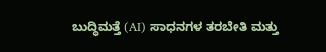ಬುದ್ಧಿಮತ್ತೆ (AI) ಸಾಧನಗಳ ತರಬೇತಿ ಮತ್ತು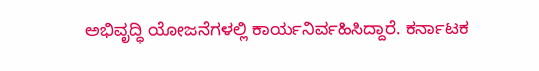ಅಭಿವೃದ್ಧಿ ಯೋಜನೆಗಳಲ್ಲಿ ಕಾರ್ಯನಿರ್ವಹಿಸಿದ್ದಾರೆ. ಕರ್ನಾಟಕ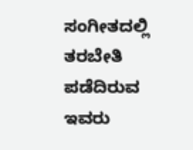ಸಂಗೀತದಲ್ಲಿ ತರಬೇತಿ ಪಡೆದಿರುವ ಇವರು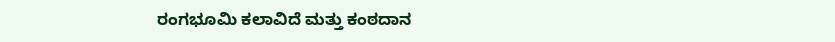ರಂಗಭೂಮಿ ಕಲಾವಿದೆ ಮತ್ತು ಕಂಠದಾನ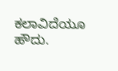ಕಲಾವಿದೆಯೂ ಹೌದು.